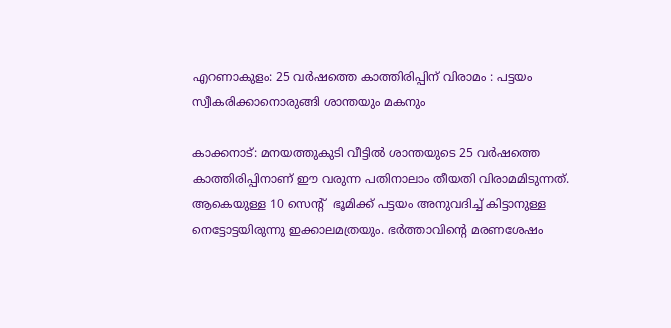എറണാകുളം: 25 വർഷത്തെ കാത്തിരിപ്പിന് വിരാമം : പട്ടയം സ്വീകരിക്കാനൊരുങ്ങി ശാന്തയും മകനും

കാക്കനാട്: മനയത്തുകുടി വീട്ടിൽ ശാന്തയുടെ 25 വർഷത്തെ കാത്തിരിപ്പിനാണ് ഈ വരുന്ന പതിനാലാം തീയതി വിരാമമിടുന്നത്. ആകെയുള്ള 10 സെന്റ്  ഭൂമിക്ക് പട്ടയം അനുവദിച്ച് കിട്ടാനുള്ള നെട്ടോട്ടയിരുന്നു ഇക്കാലമത്രയും. ഭർത്താവിന്റെ മരണശേഷം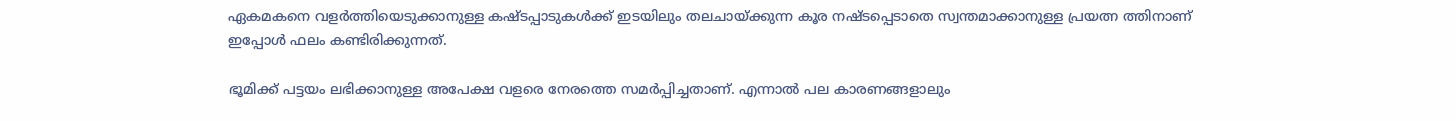ഏകമകനെ വളർത്തിയെടുക്കാനുള്ള കഷ്ടപ്പാടുകൾക്ക് ഇടയിലും തലചായ്ക്കുന്ന കൂര നഷ്ടപ്പെടാതെ സ്വന്തമാക്കാനുള്ള പ്രയത്ന ത്തിനാണ് ഇപ്പോൾ ഫലം കണ്ടിരിക്കുന്നത്.

ഭൂമിക്ക് പട്ടയം ലഭിക്കാനുള്ള അപേക്ഷ വളരെ നേരത്തെ സമർപ്പിച്ചതാണ്. എന്നാൽ പല കാരണങ്ങളാലും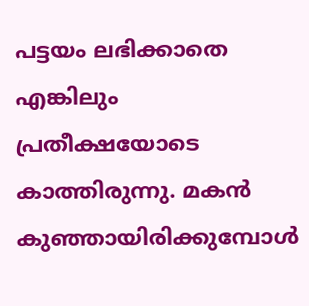പട്ടയം ലഭിക്കാതെ എങ്കിലും പ്രതീക്ഷയോടെ കാത്തിരുന്നു. മകൻ കുഞ്ഞായിരിക്കുമ്പോൾ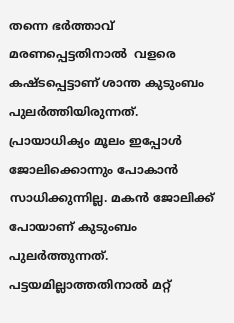തന്നെ ഭർത്താവ് മരണപ്പെട്ടതിനാൽ  വളരെ കഷ്ടപ്പെട്ടാണ് ശാന്ത കുടുംബം പുലർത്തിയിരുന്നത്. പ്രായാധിക്യം മൂലം ഇപ്പോൾ ജോലിക്കൊന്നും പോകാൻ സാധിക്കുന്നില്ല. മകൻ ജോലിക്ക് പോയാണ് കുടുംബം പുലർത്തുന്നത്. പട്ടയമില്ലാത്തതിനാൽ മറ്റ്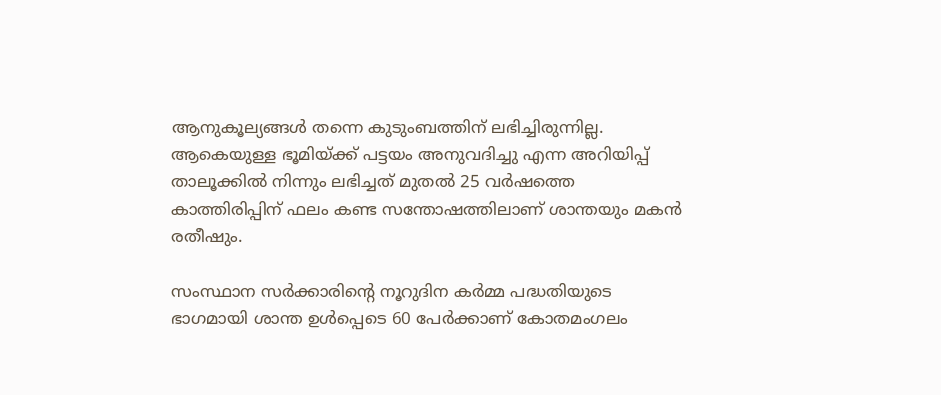ആനുകൂല്യങ്ങൾ തന്നെ കുടുംബത്തിന് ലഭിച്ചിരുന്നില്ല. ആകെയുള്ള ഭൂമിയ്ക്ക് പട്ടയം അനുവദിച്ചു എന്ന അറിയിപ്പ് താലൂക്കിൽ നിന്നും ലഭിച്ചത് മുതൽ 25 വർഷത്തെ കാത്തിരിപ്പിന് ഫലം കണ്ട സന്തോഷത്തിലാണ് ശാന്തയും മകൻ രതീഷും.

സംസ്ഥാന സർക്കാരിന്റെ നൂറുദിന കർമ്മ പദ്ധതിയുടെ ഭാഗമായി ശാന്ത ഉൾപ്പെടെ 60 പേർക്കാണ് കോതമംഗലം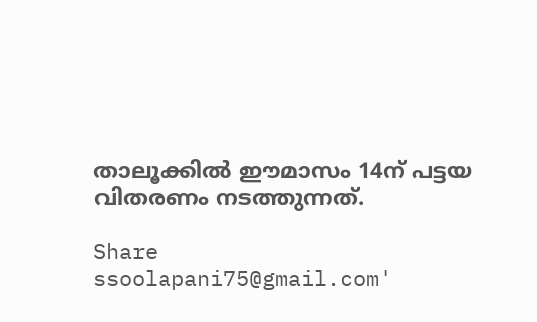താലൂക്കിൽ ഈമാസം 14ന് പട്ടയ വിതരണം നടത്തുന്നത്.

Share
ssoolapani75@gmail.com'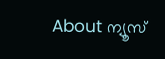About ന്യൂസ്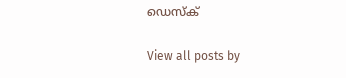ഡെസ്ക്

View all posts by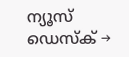ന്യൂസ് ഡെസ്ക് →